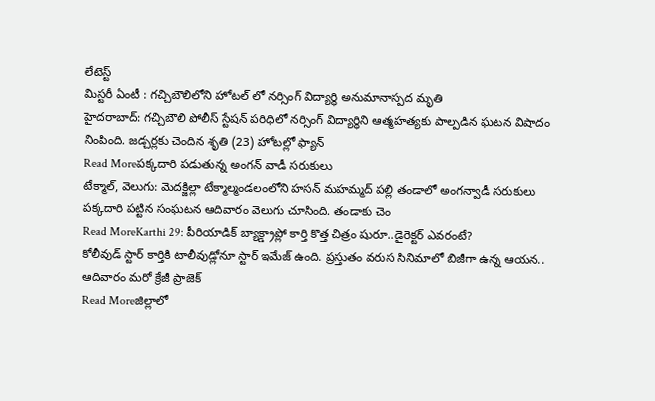లేటెస్ట్
మిస్టరీ ఏంటీ : గచ్చిబౌలిలోని హోటల్ లో నర్సింగ్ విద్యార్థి అనుమానాస్పద మృతి
హైదరాబాద్: గచ్చిబౌలి పోలీస్ స్టేషన్ పరిధిలో నర్సింగ్ విద్యార్ధిని ఆత్మహత్యకు పాల్పడిన ఘటన విషాదం నింపింది. జడ్చర్లకు చెందిన శృతి (23) హోటల్లో ఫ్యాన్
Read Moreపక్కదారి పడుతున్న అంగన్ వాడీ సరుకులు
టేక్మాల్, వెలుగు: మెదక్జిల్లా టేక్మాల్మండలంలోని హసన్ మహమ్మద్ పల్లి తండాలో అంగన్వాడీ సరుకులు పక్కదారి పట్టిన సంఘటన ఆదివారం వెలుగు చూసింది. తండాకు చెం
Read MoreKarthi 29: పీరియాడిక్ బ్యాక్డ్రాప్లో కార్తి కొత్త చిత్రం షురూ..డైరెక్టర్ ఎవరంటే?
కోలీవుడ్ స్టార్ కార్తికి టాలీవుడ్లోనూ స్టార్ ఇమేజ్ ఉంది. ప్రస్తుతం వరుస సినిమాలో బిజీగా ఉన్న ఆయన.. ఆదివారం మరో క్రేజీ ప్రాజెక్
Read Moreజిల్లాలో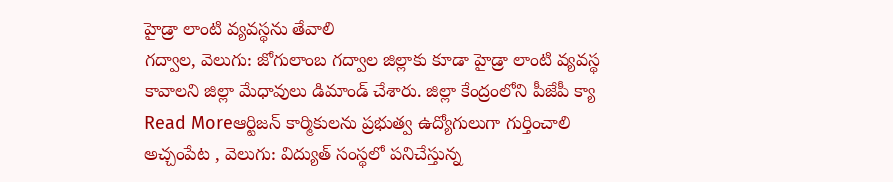హైడ్రా లాంటి వ్యవస్థను తేవాలి
గద్వాల, వెలుగు: జోగులాంబ గద్వాల జిల్లాకు కూడా హైడ్రా లాంటి వ్యవస్థ కావాలని జిల్లా మేధావులు డిమాండ్ చేశారు. జిల్లా కేంద్రంలోని పీజేపీ క్యా
Read Moreఆర్టిజన్ కార్మికులను ప్రభుత్వ ఉద్యోగులుగా గుర్తించాలి
అచ్చంపేట , వెలుగు: విద్యుత్ సంస్థలో పనిచేస్తున్న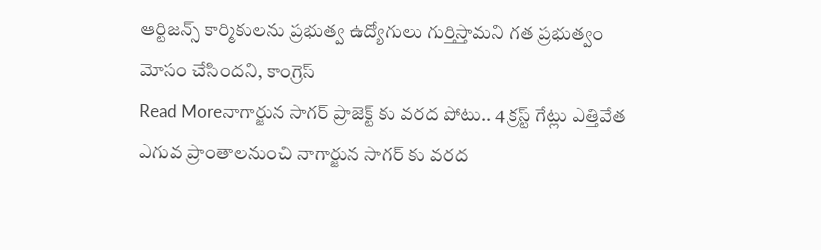ఆర్టిజన్స్ కార్మికులను ప్రభుత్వ ఉద్యోగులు గుర్తిస్తామని గత ప్రభుత్వం మోసం చేసిందని, కాంగ్రెస్
Read Moreనాగార్జున సాగర్ ప్రాజెక్ట్ కు వరద పోటు.. 4 క్రస్ట్ గేట్లు ఎత్తివేత
ఎగువ ప్రాంతాలనుంచి నాగార్జున సాగర్ కు వరద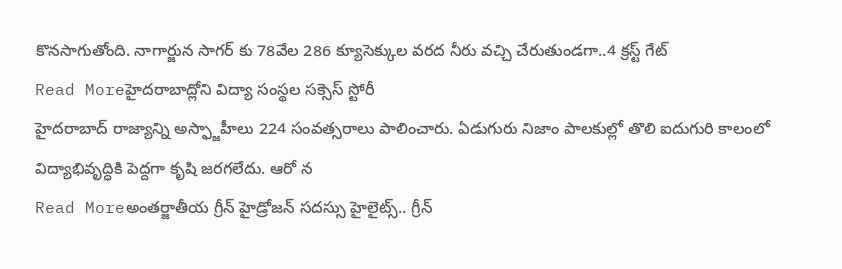కొనసాగుతోంది. నాగార్జున సాగర్ కు 78వేల 286 క్యూసెక్కుల వరద నీరు వచ్చి చేరుతుండగా..4 క్రస్ట్ గేట్
Read Moreహైదరాబాద్లోని విద్యా సంస్థల సక్సెస్ స్టోరీ
హైదరాబాద్ రాజ్యాన్ని అస్ఫ్జాహీలు 224 సంవత్సరాలు పాలించారు. ఏడుగురు నిజాం పాలకుల్లో తొలి ఐదుగురి కాలంలో విద్యాభివృద్ధికి పెద్దగా కృషి జరగలేదు. ఆరో న
Read Moreఅంతర్జాతీయ గ్రీన్ హైడ్రోజన్ సదస్సు హైలైట్స్.. గ్రీన్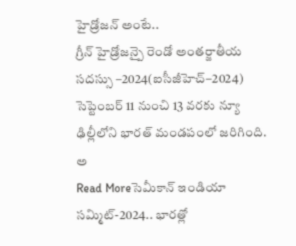హైడ్రోజన్ అంటే..
గ్రీన్ హైడ్రోజన్పై రెండో అంతర్జాతీయ సదస్సు –2024(ఐసీజీహెచ్–2024) సెప్టెంబర్ 11 నుంచి 13 వరకు న్యూ ఢిల్లీలోని భారత్ మండపంలో జరిగింది. అ
Read Moreసెమీకాన్ ఇండియా సమ్మిట్-2024.. భారత్లో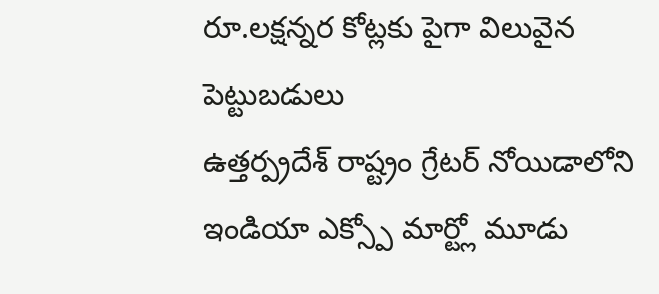రూ.లక్షన్నర కోట్లకు పైగా విలువైన పెట్టుబడులు
ఉత్తర్ప్రదేశ్ రాష్ట్రం గ్రేటర్ నోయిడాలోని ఇండియా ఎక్స్పో మార్ట్లో మూడు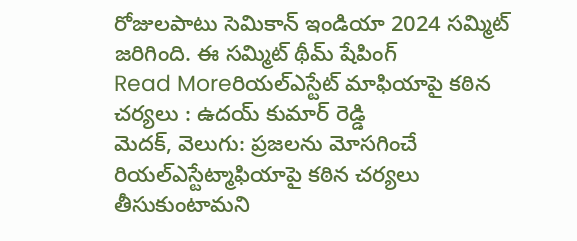రోజులపాటు సెమికాన్ ఇండియా 2024 సమ్మిట్ జరిగింది. ఈ సమ్మిట్ థీమ్ షేపింగ్
Read Moreరియల్ఎస్టేట్ మాఫియాపై కఠిన చర్యలు : ఉదయ్ కుమార్ రెడ్డి
మెదక్, వెలుగు: ప్రజలను మోసగించే రియల్ఎస్టేట్మాఫియాపై కఠిన చర్యలు తీసుకుంటామని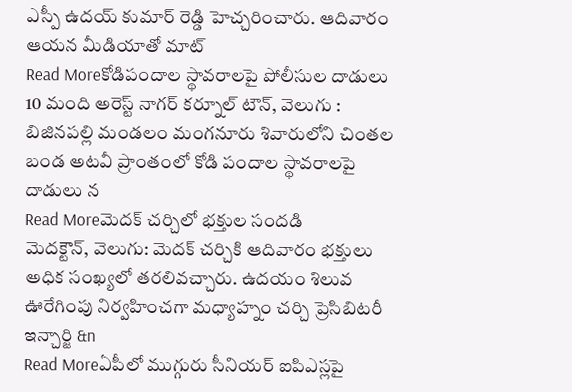ఎస్పీ ఉదయ్ కుమార్ రెడ్డి హెచ్చరించారు. ఆదివారం ఆయన మీడియాతో మాట్
Read Moreకోడిపందాల స్థావరాలపై పోలీసుల దాడులు
10 మంది అరెస్ట్ నాగర్ కర్నూల్ టౌన్, వెలుగు : బిజినపల్లి మండలం మంగనూరు శివారులోని చింతల బండ అటవీ ప్రాంతంలో కోడి పందాల స్థావరాలపై దాడులు న
Read Moreమెదక్ చర్చిలో భక్తుల సందడి
మెదక్టౌన్, వెలుగు: మెదక్ చర్చికి ఆదివారం భక్తులు అధిక సంఖ్యలో తరలివచ్చారు. ఉదయం శిలువ ఊరేగింపు నిర్వహించగా మధ్యాహ్నం చర్చి ప్రెసిబిటరీ ఇన్చార్జి &n
Read Moreఏపీలో ముగ్గురు సీనియర్ ఐపిఎస్లపై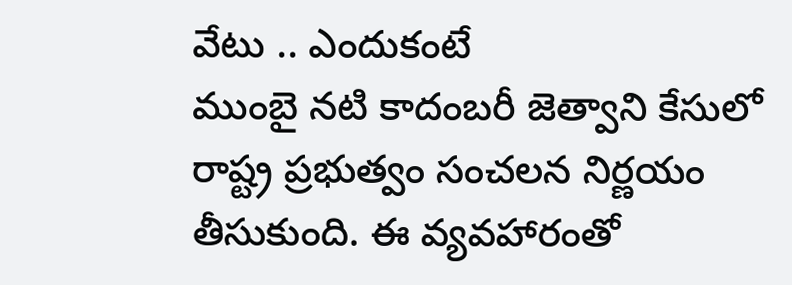వేటు .. ఎందుకంటే
ముంబై నటి కాదంబరీ జెత్వాని కేసులో రాష్ట్ర ప్రభుత్వం సంచలన నిర్ణయం తీసుకుంది. ఈ వ్యవహారంతో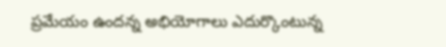ప్రమేయం ఉందన్న అభియోగాలు ఎదుర్కొంటున్న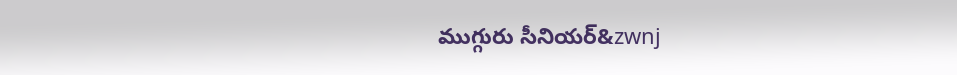ముగ్గురు సీనియర్&zwnj